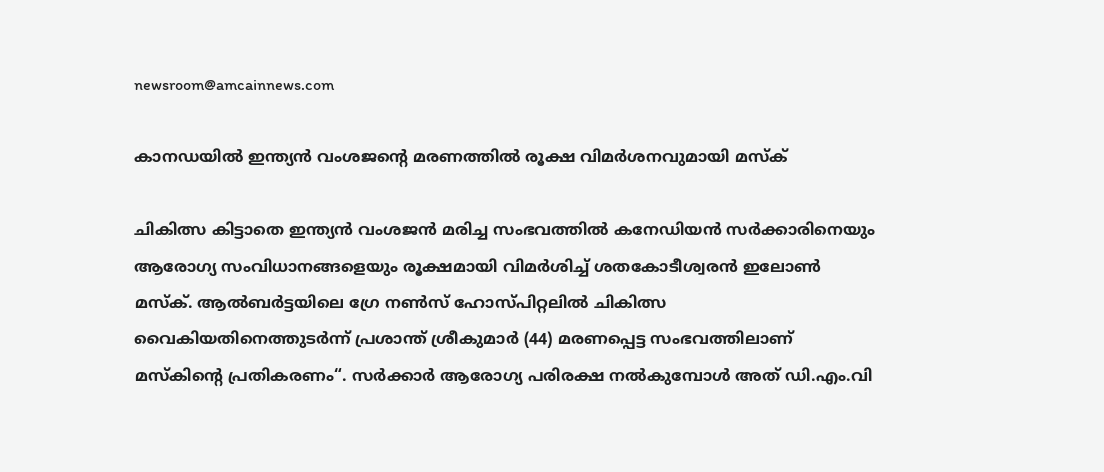newsroom@amcainnews.com

കാനഡയിൽ ഇന്ത്യൻ വംശജന്റെ മരണത്തിൽ രൂക്ഷ വിമർശനവുമായി മസ്ക്

ചികിത്സ കിട്ടാതെ ഇന്ത്യൻ വംശജൻ മരിച്ച സംഭവത്തിൽ കനേഡിയൻ സർക്കാരിനെയും ആരോഗ്യ സംവിധാനങ്ങളെയും രൂക്ഷമായി വിമർശിച്ച് ശതകോടീശ്വരൻ ഇലോൺ മസ്ക്. ആൽബർട്ടയിലെ ഗ്രേ നൺസ് ഹോസ്പിറ്റലിൽ ചികിത്സ വൈകിയതിനെത്തുടർന്ന് പ്രശാന്ത് ശ്രീകുമാർ (44) മരണപ്പെട്ട സംഭവത്തിലാണ് മസ്കിന്റെ പ്രതികരണം“. സർക്കാർ ആരോഗ്യ പരിരക്ഷ നൽകുമ്പോൾ അത് ഡി.എം.വി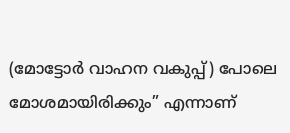(മോട്ടോർ വാഹന വകുപ്പ്) പോലെ മോശമായിരിക്കും” എന്നാണ്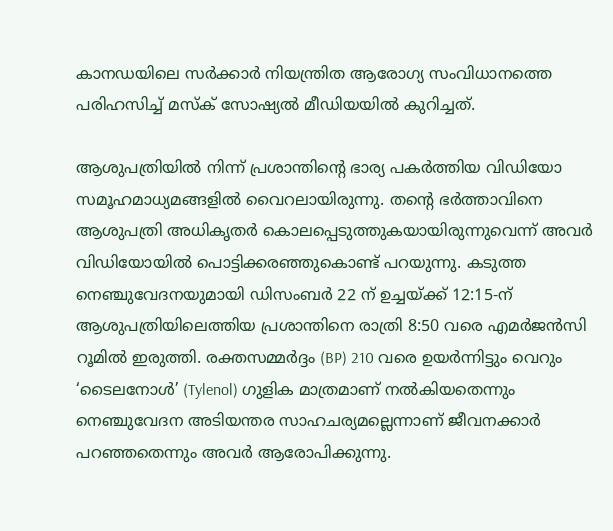കാനഡയിലെ സർക്കാർ നിയന്ത്രിത ആരോഗ്യ സംവിധാനത്തെ പരിഹസിച്ച് മസ്ക് സോഷ്യൽ മീഡിയയിൽ കുറിച്ചത്.

ആശുപത്രിയിൽ നിന്ന് പ്രശാന്തിന്റെ ഭാര്യ പകർത്തിയ വിഡിയോ സമൂഹമാധ്യമങ്ങളിൽ വൈറലായിരുന്നു. തന്റെ ഭർത്താവിനെ ആശുപത്രി അധികൃതർ കൊലപ്പെടുത്തുകയായിരുന്നുവെന്ന് അവർ വിഡിയോയിൽ പൊട്ടിക്കരഞ്ഞുകൊണ്ട് പറയുന്നു. കടുത്ത നെഞ്ചുവേദനയുമായി ഡിസംബര്‍ 22 ന് ഉച്ചയ്ക്ക് 12:15-ന് ആശുപത്രിയിലെത്തിയ പ്രശാന്തിനെ രാത്രി 8:50 വരെ എമർജൻസി റൂമിൽ ഇരുത്തി. രക്തസമ്മർദ്ദം (BP) 210 വരെ ഉയർന്നിട്ടും വെറും ‘ടൈലനോൾ’ (Tylenol) ഗുളിക മാത്രമാണ് നൽകിയതെന്നും നെഞ്ചുവേദന അടിയന്തര സാഹചര്യമല്ലെന്നാണ് ജീവനക്കാർ പറഞ്ഞതെന്നും അവർ ആരോപിക്കുന്നു.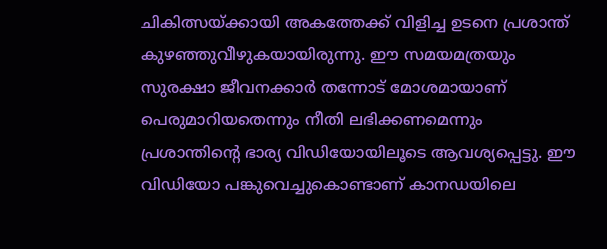ചികിത്സയ്ക്കായി അകത്തേക്ക് വിളിച്ച ഉടനെ പ്രശാന്ത് കുഴഞ്ഞുവീഴുകയായിരുന്നു. ഈ സമയമത്രയും സുരക്ഷാ ജീവനക്കാർ തന്നോട് മോശമായാണ് പെരുമാറിയതെന്നും നീതി ലഭിക്കണമെന്നും പ്രശാന്തിന്റെ ഭാര്യ വിഡിയോയിലൂടെ ആവശ്യപ്പെട്ടു. ഈ വിഡിയോ പങ്കുവെച്ചുകൊണ്ടാണ് കാനഡയിലെ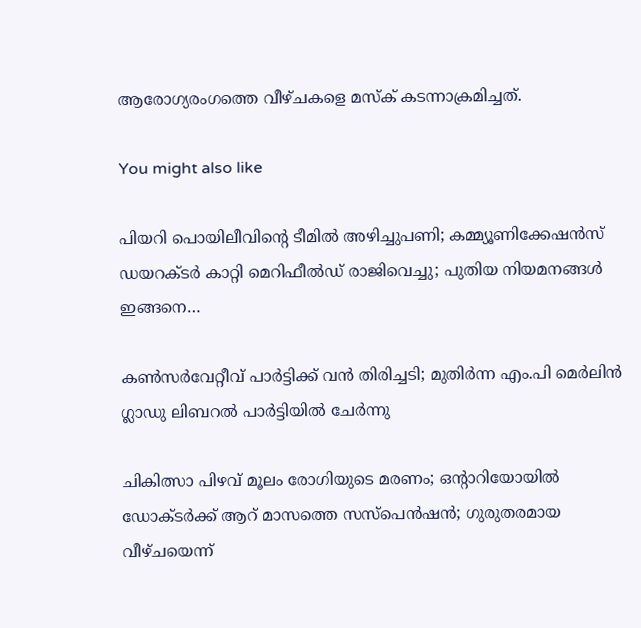ആരോഗ്യരംഗത്തെ വീഴ്ചകളെ മസ്ക് കടന്നാക്രമിച്ചത്.

You might also like

പിയറി പൊയിലീവിന്റെ ടീമിൽ അഴിച്ചുപണി; കമ്മ്യൂണിക്കേഷൻസ് ഡയറക്ടർ കാറ്റി മെറിഫീൽഡ് രാജിവെച്ചു; പുതിയ നിയമനങ്ങൾ ഇങ്ങനെ…

കൺസർവേറ്റീവ് പാർട്ടിക്ക് വൻ തിരിച്ചടി; മുതിർന്ന എം.പി മെർലിൻ ഗ്ലാഡു ലിബറൽ പാർട്ടിയിൽ ചേർന്നു

ചികിത്സാ പിഴവ് മൂലം രോഗിയുടെ മരണം; ഒന്റാറിയോയിൽ ഡോക്ടർക്ക് ആറ് മാസത്തെ സസ്പെൻഷൻ; ഗുരുതരമായ വീഴ്ചയെന്ന്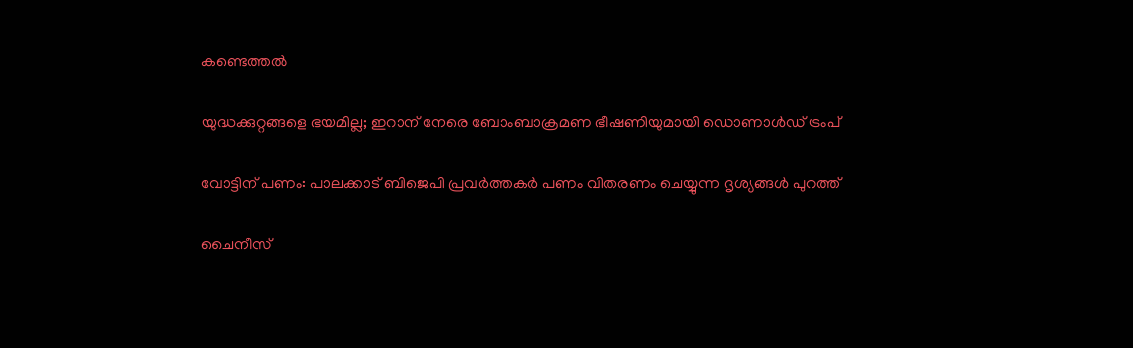കണ്ടെത്തൽ

യുദ്ധക്കുറ്റങ്ങളെ ഭയമില്ല; ഇറാന് നേരെ ബോംബാക്രമണ ഭീഷണിയുമായി ഡൊണാൾഡ് ട്രംപ്

വോട്ടിന് പണം: പാലക്കാട് ബിജെപി പ്രവര്‍ത്തകര്‍ പണം വിതരണം ചെയ്യുന്ന ദൃശ്യങ്ങള്‍ പുറത്ത്

ചൈനീസ്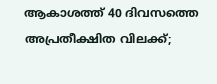ആകാശത്ത് 40 ദിവസത്തെ അപ്രതീക്ഷിത വിലക്ക്;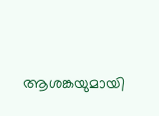ആശങ്കയുമായി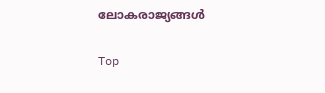ലോകരാജ്യങ്ങൾ

Top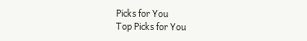Picks for You
Top Picks for You